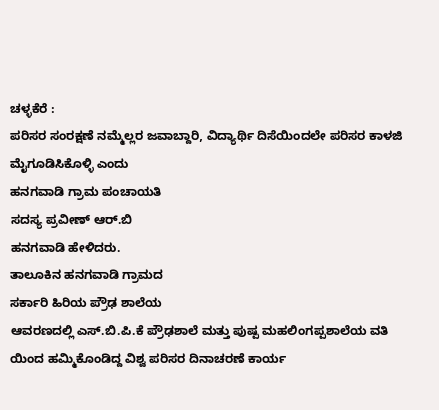ಚಳ್ಳಕೆರೆ :
ಪರಿಸರ ಸಂರಕ್ಷಣೆ ನಮ್ಮೆಲ್ಲರ ಜವಾಬ್ದಾರಿ, ವಿದ್ಯಾರ್ಥಿ ದಿಸೆಯಿಂದಲೇ ಪರಿಸರ ಕಾಳಜಿ ಮೈಗೂಡಿಸಿಕೊಳ್ಳಿ ಎಂದು
ಹನಗವಾಡಿ ಗ್ರಾಮ ಪಂಚಾಯತಿ
ಸದಸ್ಯ ಪ್ರವೀಣ್ ಆರ್.ಬಿ
ಹನಗವಾಡಿ ಹೇಳಿದರು.
ತಾಲೂಕಿನ ಹನಗವಾಡಿ ಗ್ರಾಮದ
ಸರ್ಕಾರಿ ಹಿರಿಯ ಪ್ರೌಢ ಶಾಲೆಯ
ಆವರಣದಲ್ಲಿ ಎಸ್.ಬಿ.ಪಿ.ಕೆ ಪ್ರೌಢಶಾಲೆ ಮತ್ತು ಪುಷ್ಪ ಮಹಲಿಂಗಪ್ಪಶಾಲೆಯ ವತಿ
ಯಿಂದ ಹಮ್ಮಿಕೊಂಡಿದ್ದ ವಿಶ್ವ ಪರಿಸರ ದಿನಾಚರಣೆ ಕಾರ್ಯ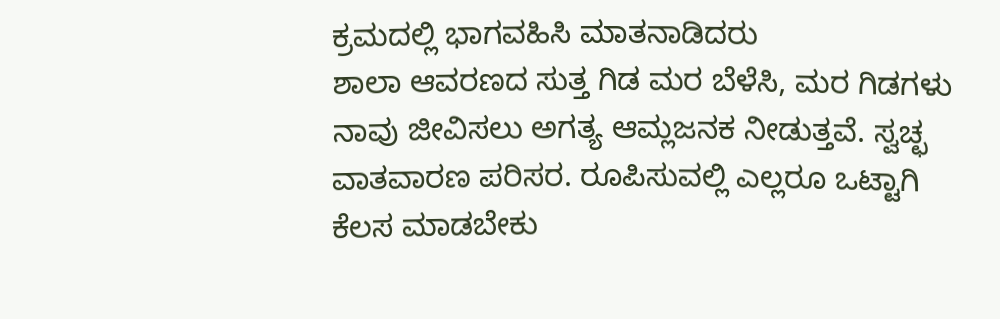ಕ್ರಮದಲ್ಲಿ ಭಾಗವಹಿಸಿ ಮಾತನಾಡಿದರು
ಶಾಲಾ ಆವರಣದ ಸುತ್ತ ಗಿಡ ಮರ ಬೆಳೆಸಿ, ಮರ ಗಿಡಗಳು ನಾವು ಜೀವಿಸಲು ಅಗತ್ಯ ಆಮ್ಲಜನಕ ನೀಡುತ್ತವೆ. ಸ್ವಚ್ಛ ವಾತವಾರಣ ಪರಿಸರ. ರೂಪಿಸುವಲ್ಲಿ ಎಲ್ಲರೂ ಒಟ್ಟಾಗಿ ಕೆಲಸ ಮಾಡಬೇಕು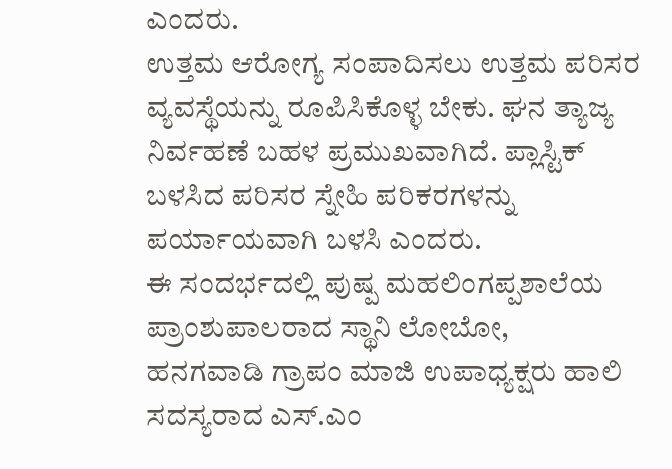ಎಂದರು.
ಉತ್ತಮ ಆರೋಗ್ಯ ಸಂಪಾದಿಸಲು ಉತ್ತಮ ಪರಿಸರ ವ್ಯವಸ್ಥೆಯನ್ನು ರೂಪಿಸಿಕೊಳ್ಳ ಬೇಕು. ಘನ ತ್ಯಾಜ್ಯ ನಿರ್ವಹಣೆ ಬಹಳ ಪ್ರಮುಖವಾಗಿದೆ. ಪ್ಲಾಸ್ಟಿಕ್ ಬಳಸಿದ ಪರಿಸರ ಸ್ನೇಹಿ ಪರಿಕರಗಳನ್ನು ಪರ್ಯಾಯವಾಗಿ ಬಳಸಿ ಎಂದರು.
ಈ ಸಂದರ್ಭದಲ್ಲಿ ಪುಷ್ಪ ಮಹಲಿಂಗಪ್ಪಶಾಲೆಯ ಪ್ರಾಂಶುಪಾಲರಾದ ಸ್ಥಾನಿ ಲೋಬೋ,
ಹನಗವಾಡಿ ಗ್ರಾಪಂ ಮಾಜಿ ಉಪಾಧ್ಯಕ್ಷರು ಹಾಲಿ ಸದಸ್ಯರಾದ ಎಸ್.ಎಂ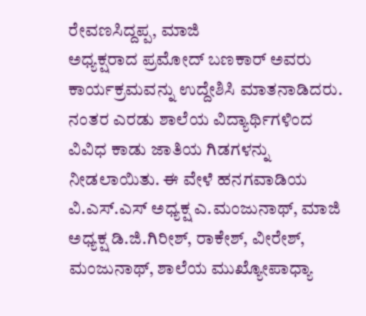ರೇವಣಸಿದ್ದಪ್ಪ, ಮಾಜಿ
ಅಧ್ಯಕ್ಷರಾದ ಪ್ರಮೋದ್ ಬಣಕಾರ್ ಅವರು ಕಾರ್ಯಕ್ರಮವನ್ನು ಉದ್ದೇಶಿಸಿ ಮಾತನಾಡಿದರು.
ನಂತರ ಎರಡು ಶಾಲೆಯ ವಿದ್ಯಾರ್ಥಿಗಳಿಂದ ವಿವಿಧ ಕಾಡು ಜಾತಿಯ ಗಿಡಗಳನ್ನು
ನೀಡಲಾಯಿತು. ಈ ವೇಳೆ ಹನಗವಾಡಿಯ ವಿ.ಎಸ್.ಎಸ್ ಅಧ್ಯಕ್ಷ ಎ.ಮಂಜುನಾಥ್, ಮಾಜಿ
ಅಧ್ಯಕ್ಷ ಡಿ.ಜಿ.ಗಿರೀಶ್, ರಾಕೇಶ್, ವೀರೇಶ್, ಮಂಜುನಾಥ್, ಶಾಲೆಯ ಮುಖ್ಯೋಪಾಧ್ಯಾ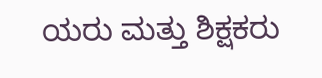ಯರು ಮತ್ತು ಶಿಕ್ಷಕರು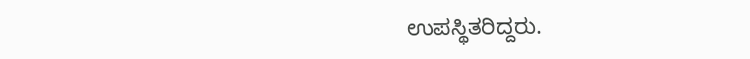ಉಪಸ್ಥಿತರಿದ್ದರು.